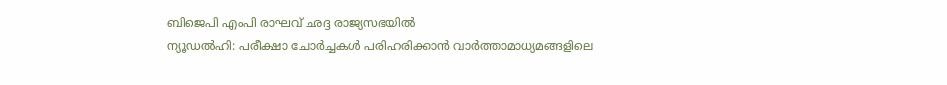ബിജെപി എംപി രാഘവ് ഛദ്ദ രാജ്യസഭയിൽ
ന്യൂഡൽഹി: പരീക്ഷാ ചോർച്ചകൾ പരിഹരിക്കാൻ വാർത്താമാധ്യമങ്ങളിലെ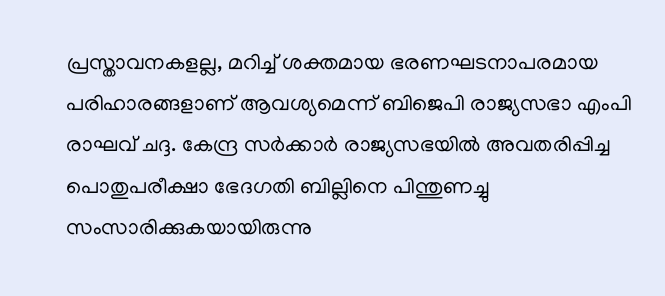പ്രസ്താവനകളല്ല, മറിച്ച് ശക്തമായ ഭരണഘടനാപരമായ പരിഹാരങ്ങളാണ് ആവശ്യമെന്ന് ബിജെപി രാജ്യസഭാ എംപി രാഘവ് ചദ്ദ. കേന്ദ്ര സർക്കാർ രാജ്യസഭയിൽ അവതരിപ്പിച്ച പൊതുപരീക്ഷാ ഭേദഗതി ബില്ലിനെ പിന്തുണച്ചു സംസാരിക്കുകയായിരുന്നു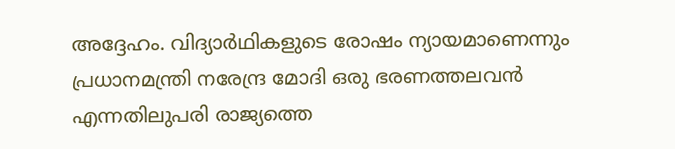അദ്ദേഹം. വിദ്യാർഥികളുടെ രോഷം ന്യായമാണെന്നും പ്രധാനമന്ത്രി നരേന്ദ്ര മോദി ഒരു ഭരണത്തലവൻ എന്നതിലുപരി രാജ്യത്തെ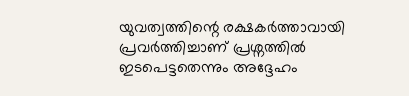യുവത്വത്തിന്റെ രക്ഷകർത്താവായി പ്രവർത്തിച്ചാണ് പ്രശ്നത്തിൽ ഇടപെട്ടതെന്നും അദ്ദേഹം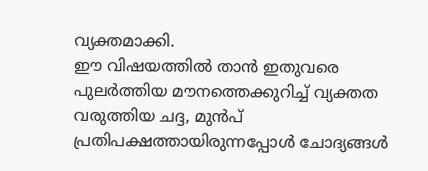വ്യക്തമാക്കി.
ഈ വിഷയത്തിൽ താൻ ഇതുവരെ പുലർത്തിയ മൗനത്തെക്കുറിച്ച് വ്യക്തത വരുത്തിയ ചദ്ദ, മുൻപ് പ്രതിപക്ഷത്തായിരുന്നപ്പോൾ ചോദ്യങ്ങൾ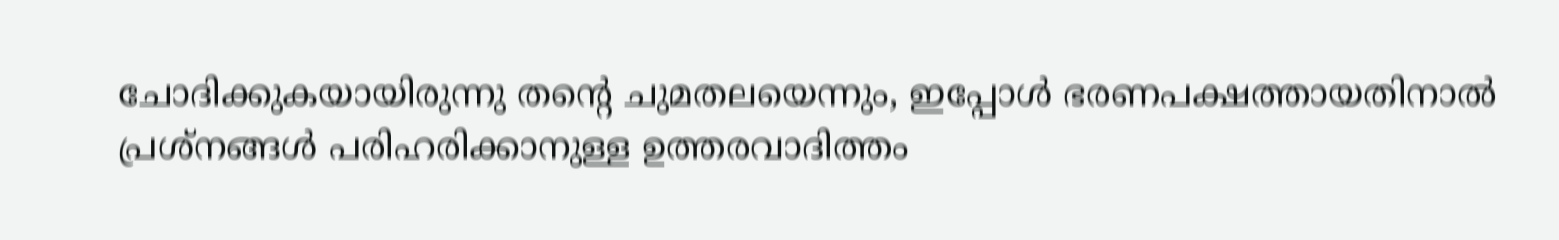ചോദിക്കുകയായിരുന്നു തന്റെ ചുമതലയെന്നും, ഇപ്പോൾ ഭരണപക്ഷത്തായതിനാൽ പ്രശ്നങ്ങൾ പരിഹരിക്കാനുള്ള ഉത്തരവാദിത്തം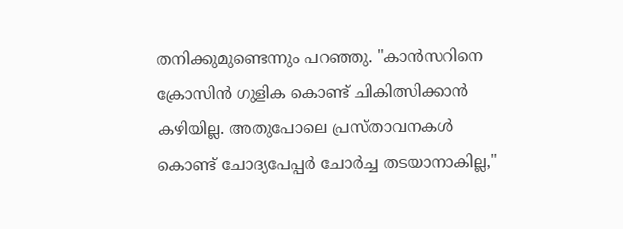തനിക്കുമുണ്ടെന്നും പറഞ്ഞു. "കാൻസറിനെ ക്രോസിൻ ഗുളിക കൊണ്ട് ചികിത്സിക്കാൻ കഴിയില്ല. അതുപോലെ പ്രസ്താവനകൾ കൊണ്ട് ചോദ്യപേപ്പർ ചോർച്ച തടയാനാകില്ല,"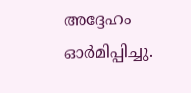അദ്ദേഹം ഓർമിപ്പിച്ചു.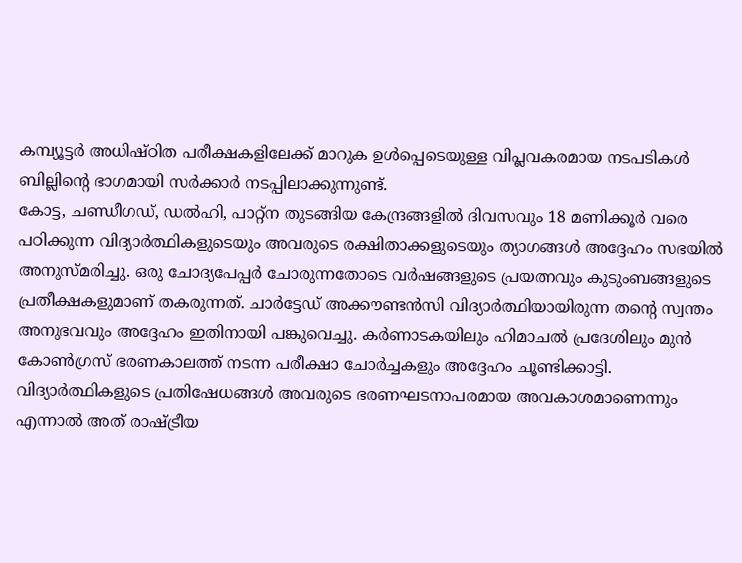കമ്പ്യൂട്ടർ അധിഷ്ഠിത പരീക്ഷകളിലേക്ക് മാറുക ഉൾപ്പെടെയുള്ള വിപ്ലവകരമായ നടപടികൾ ബില്ലിന്റെ ഭാഗമായി സർക്കാർ നടപ്പിലാക്കുന്നുണ്ട്.
കോട്ട, ചണ്ഡീഗഡ്, ഡൽഹി, പാറ്റ്ന തുടങ്ങിയ കേന്ദ്രങ്ങളിൽ ദിവസവും 18 മണിക്കൂർ വരെ പഠിക്കുന്ന വിദ്യാർത്ഥികളുടെയും അവരുടെ രക്ഷിതാക്കളുടെയും ത്യാഗങ്ങൾ അദ്ദേഹം സഭയിൽ അനുസ്മരിച്ചു. ഒരു ചോദ്യപേപ്പർ ചോരുന്നതോടെ വർഷങ്ങളുടെ പ്രയത്നവും കുടുംബങ്ങളുടെ പ്രതീക്ഷകളുമാണ് തകരുന്നത്. ചാർട്ടേഡ് അക്കൗണ്ടൻസി വിദ്യാർത്ഥിയായിരുന്ന തന്റെ സ്വന്തം അനുഭവവും അദ്ദേഹം ഇതിനായി പങ്കുവെച്ചു. കർണാടകയിലും ഹിമാചൽ പ്രദേശിലും മുൻ കോൺഗ്രസ് ഭരണകാലത്ത് നടന്ന പരീക്ഷാ ചോർച്ചകളും അദ്ദേഹം ചൂണ്ടിക്കാട്ടി. വിദ്യാർത്ഥികളുടെ പ്രതിഷേധങ്ങൾ അവരുടെ ഭരണഘടനാപരമായ അവകാശമാണെന്നും എന്നാൽ അത് രാഷ്ട്രീയ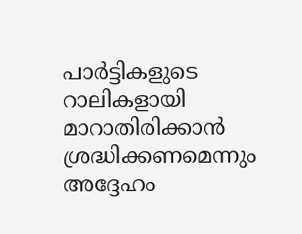പാർട്ടികളുടെ റാലികളായി മാറാതിരിക്കാൻ ശ്രദ്ധിക്കണമെന്നും അദ്ദേഹം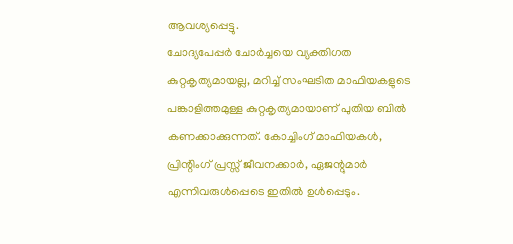ആവശ്യപ്പെട്ടു.
ചോദ്യപേപ്പർ ചോർച്ചയെ വ്യക്തിഗത കുറ്റകൃത്യമായല്ല, മറിച്ച് സംഘടിത മാഫിയകളുടെ പങ്കാളിത്തമുള്ള കുറ്റകൃത്യമായാണ് പുതിയ ബിൽ കണക്കാക്കുന്നത്. കോച്ചിംഗ് മാഫിയകൾ, പ്രിന്റിംഗ് പ്രസ്സ് ജീവനക്കാർ, ഏജന്റുമാർ എന്നിവരുൾപ്പെടെ ഇതിൽ ഉൾപ്പെടും.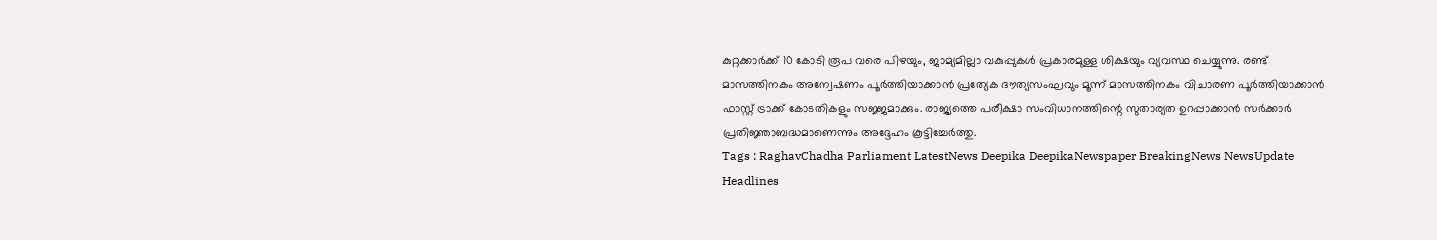കുറ്റക്കാർക്ക് 10 കോടി രൂപ വരെ പിഴയും, ജാമ്യമില്ലാ വകുപ്പുകൾ പ്രകാരമുള്ള ശിക്ഷയും വ്യവസ്ഥ ചെയ്യുന്നു. രണ്ട് മാസത്തിനകം അന്വേഷണം പൂർത്തിയാക്കാൻ പ്രത്യേക ദൗത്യസംഘവും മൂന്ന് മാസത്തിനകം വിചാരണ പൂർത്തിയാക്കാൻ ഫാസ്റ്റ് ട്രാക്ക് കോടതികളും സജ്ജമാക്കും. രാജ്യത്തെ പരീക്ഷാ സംവിധാനത്തിന്റെ സുതാര്യത ഉറപ്പാക്കാൻ സർക്കാർ പ്രതിജ്ഞാബദ്ധമാണെന്നും അദ്ദേഹം കൂട്ടിച്ചേർത്തു.
Tags : RaghavChadha Parliament LatestNews Deepika DeepikaNewspaper BreakingNews NewsUpdate Headlines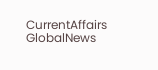CurrentAffairs GlobalNews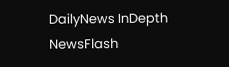DailyNews InDepth NewsFlash